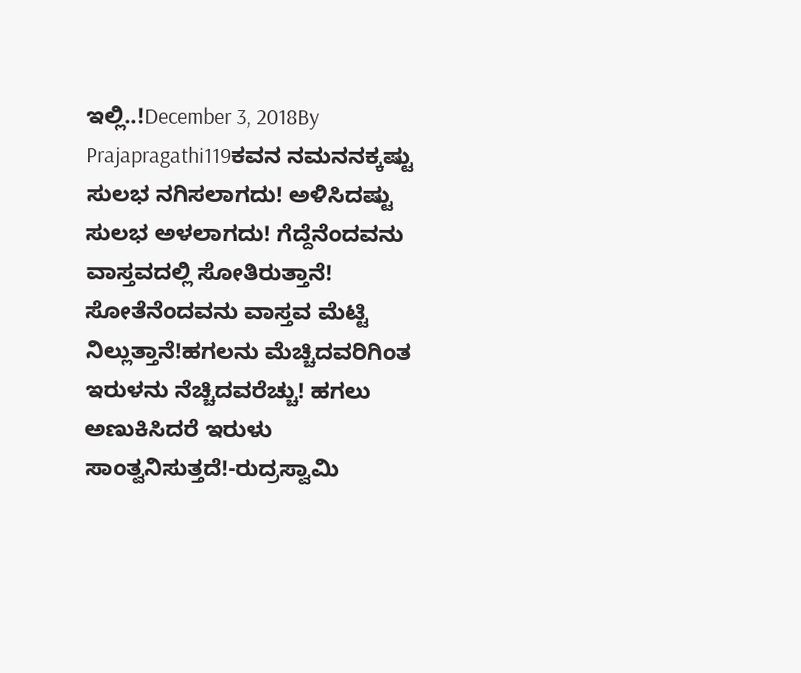ಇಲ್ಲಿ..!December 3, 2018By Prajapragathi119ಕವನ ನಮನನಕ್ಕಷ್ಟು ಸುಲಭ ನಗಿಸಲಾಗದು! ಅಳಿಸಿದಷ್ಟು ಸುಲಭ ಅಳಲಾಗದು! ಗೆದ್ದೆನೆಂದವನು ವಾಸ್ತವದಲ್ಲಿ ಸೋತಿರುತ್ತಾನೆ! ಸೋತೆನೆಂದವನು ವಾಸ್ತವ ಮೆಟ್ಟಿ ನಿಲ್ಲುತ್ತಾನೆ!ಹಗಲನು ಮೆಚ್ಚಿದವರಿಗಿಂತ ಇರುಳನು ನೆಚ್ಚಿದವರೆಚ್ಚು! ಹಗಲು ಅಣುಕಿಸಿದರೆ ಇರುಳು ಸಾಂತ್ವನಿಸುತ್ತದೆ!-ರುದ್ರಸ್ವಾಮಿ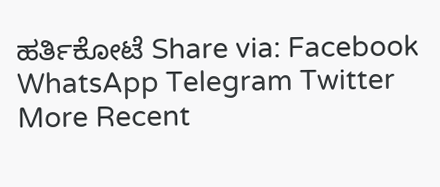ಹರ್ತಿಕೋಟೆ Share via: Facebook WhatsApp Telegram Twitter More Recent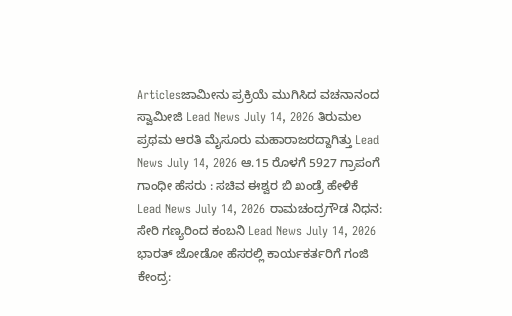Articlesಜಾಮೀನು ಪ್ರಕ್ರಿಯೆ ಮುಗಿಸಿದ ವಚನಾನಂದ ಸ್ವಾಮೀಜಿ Lead News July 14, 2026 ತಿರುಮಲ ಪ್ರಥಮ ಆರತಿ ಮೈಸೂರು ಮಹಾರಾಜರದ್ದಾಗಿತ್ತು Lead News July 14, 2026 ಆ.15 ರೊಳಗೆ 5927 ಗ್ರಾಪಂಗೆ ಗಾಂಧೀ ಹೆಸರು : ಸಚಿವ ಈಶ್ವರ ಬಿ ಖಂಡ್ರೆ ಹೇಳಿಕೆ Lead News July 14, 2026 ರಾಮಚಂದ್ರಗೌಡ ನಿಧನ: ಸೇರಿ ಗಣ್ಯರಿಂದ ಕಂಬನಿ Lead News July 14, 2026 ಭಾರತ್ ಜೋಡೋ ಹೆಸರಲ್ಲಿ ಕಾರ್ಯಕರ್ತರಿಗೆ ಗಂಜಿ ಕೇಂದ್ರ: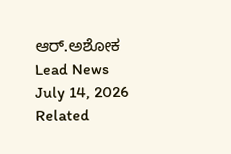ಆರ್.ಅಶೋಕ Lead News July 14, 2026 Related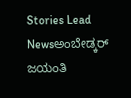Stories Lead Newsಅಂಬೇಡ್ಕರ್ ಜಯಂತಿ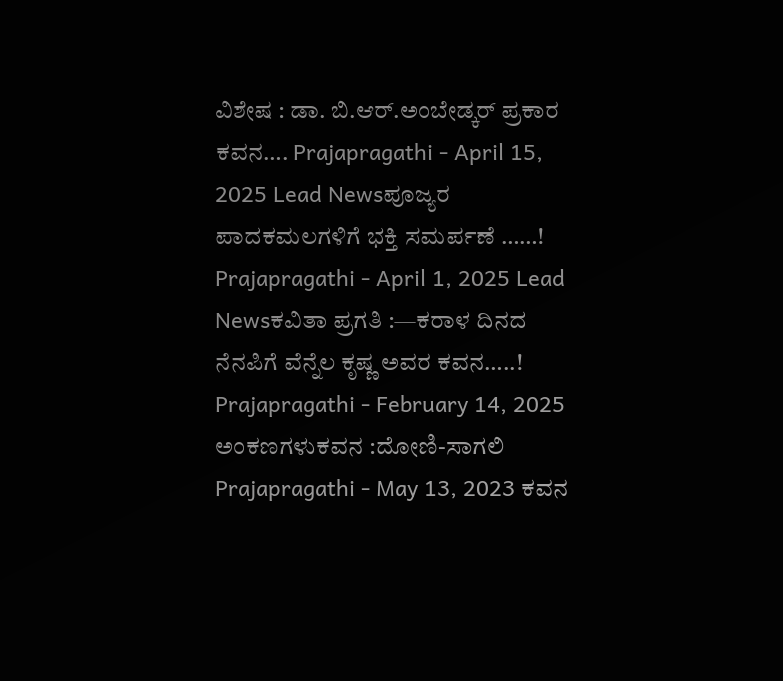ವಿಶೇಷ : ಡಾ. ಬಿ.ಆರ್.ಅಂಬೇಡ್ಕರ್ ಪ್ರಕಾರ ಕವನ…. Prajapragathi - April 15, 2025 Lead Newsಪೂಜ್ಯರ ಪಾದಕಮಲಗಳಿಗೆ ಭಕ್ತಿ ಸಮರ್ಪಣೆ ……! Prajapragathi - April 1, 2025 Lead Newsಕವಿತಾ ಪ್ರಗತಿ :—ಕರಾಳ ದಿನದ ನೆನಪಿಗೆ ವೆನ್ನೆಲ ಕೃಷ್ಣ ಅವರ ಕವನ…..! Prajapragathi - February 14, 2025 ಅಂಕಣಗಳುಕವನ :ದೋಣಿ-ಸಾಗಲಿ Prajapragathi - May 13, 2023 ಕವನ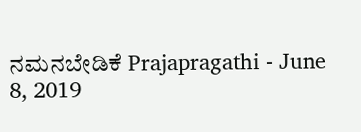ನಮನಬೇಡಿಕೆ Prajapragathi - June 8, 2019